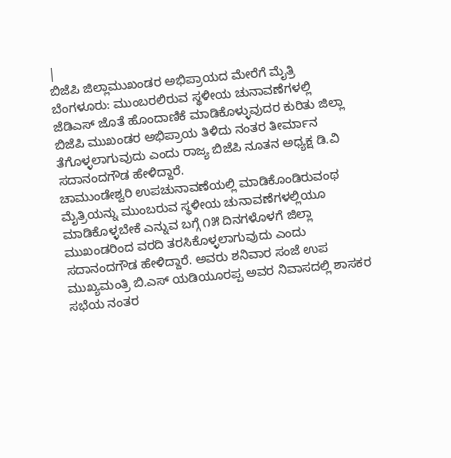|
ಬಿಜೆಪಿ ಜಿಲ್ಲಾಮುಖಂಡರ ಅಭಿಪ್ರಾಯದ ಮೇರೆಗೆ ಮೈತ್ರಿ
ಬೆಂಗಳೂರು: ಮುಂಬರಲಿರುವ ಸ್ಥಳೀಯ ಚುನಾವಣೆಗಳಲ್ಲಿ
ಜೆಡಿಎಸ್ ಜೊತೆ ಹೊಂದಾಣಿಕೆ ಮಾಡಿಕೊಳ್ಳುವುದರ ಕುರಿತು ಜಿಲ್ಲಾ
ಬಿಜೆಪಿ ಮುಖಂಡರ ಅಭಿಪ್ರಾಯ ತಿಳಿದು ನಂತರ ತೀರ್ಮಾನ
ತೆಗೊಳ್ಳಲಾಗುವುದು ಎಂದು ರಾಜ್ಯ ಬಿಜೆಪಿ ನೂತನ ಅಧ್ಯಕ್ಷ ಡಿ.ವಿ
ಸದಾನಂದಗೌಡ ಹೇಳಿದ್ದಾರೆ.
ಚಾಮುಂಡೇಶ್ವರಿ ಉಪಚುನಾವಣೆಯಲ್ಲಿ ಮಾಡಿಕೊಂಡಿರುವಂಥ
ಮೈತ್ರಿಯನ್ನು ಮುಂಬರುವ ಸ್ಥಳೀಯ ಚುನಾವಣೆಗಳಲ್ಲಿಯೂ
ಮಾಡಿಕೊಳ್ಳಬೇಕೆ ಎನ್ನುವ ಬಗ್ಗೆ ೧೫ ದಿನಗಳೊಳಗೆ ಜಿಲ್ಲಾ
ಮುಖಂಡರಿಂದ ವರದಿ ತರಸಿಕೊಳ್ಳಲಾಗುವುದು ಎಂದು
ಸದಾನಂದಗೌಡ ಹೇಳಿದ್ದಾರೆ. ಅವರು ಶನಿವಾರ ಸಂಜೆ ಉಪ
ಮುಖ್ಯಮಂತ್ರಿ ಬಿ.ಎಸ್ ಯಡಿಯೂರಪ್ಪ ಅವರ ನಿವಾಸದಲ್ಲಿ ಶಾಸಕರ
ಸಭೆಯ ನಂತರ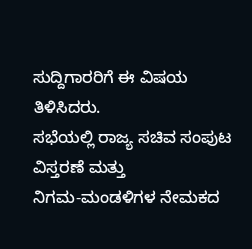ಸುದ್ದಿಗಾರರಿಗೆ ಈ ವಿಷಯ ತಿಳಿಸಿದರು.
ಸಭೆಯಲ್ಲಿ ರಾಜ್ಯ ಸಚಿವ ಸಂಪುಟ ವಿಸ್ತರಣೆ ಮತ್ತು
ನಿಗಮ-ಮಂಡಳಿಗಳ ನೇಮಕದ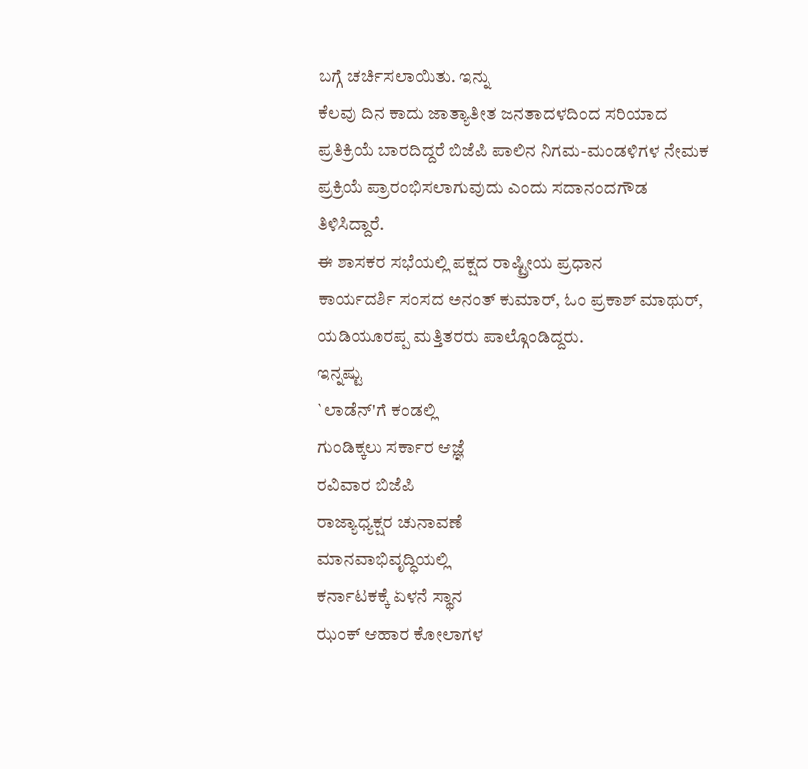ಬಗ್ಗೆ ಚರ್ಚಿಸಲಾಯಿತು. ಇನ್ನು
ಕೆಲವು ದಿನ ಕಾದು ಜಾತ್ಯಾತೀತ ಜನತಾದಳದಿಂದ ಸರಿಯಾದ
ಪ್ರತಿಕ್ರಿಯೆ ಬಾರದಿದ್ದರೆ ಬಿಜೆಪಿ ಪಾಲಿನ ನಿಗಮ-ಮಂಡಳಿಗಳ ನೇಮಕ
ಪ್ರಕ್ರಿಯೆ ಪ್ರಾರಂಭಿಸಲಾಗುವುದು ಎಂದು ಸದಾನಂದಗೌಡ
ತಿಳಿಸಿದ್ದಾರೆ.
ಈ ಶಾಸಕರ ಸಭೆಯಲ್ಲಿ ಪಕ್ಷದ ರಾಷ್ಟ್ರೀಯ ಪ್ರಧಾನ
ಕಾರ್ಯದರ್ಶಿ ಸಂಸದ ಅನಂತ್ ಕುಮಾರ್, ಓಂ ಪ್ರಕಾಶ್ ಮಾಥುರ್,
ಯಡಿಯೂರಪ್ಪ ಮತ್ತಿತರರು ಪಾಲ್ಗೊಂಡಿದ್ದರು.
ಇನ್ನಷ್ಟು
`ಲಾಡೆನ್'ಗೆ ಕಂಡಲ್ಲಿ
ಗುಂಡಿಕ್ಕಲು ಸರ್ಕಾರ ಆಜ್ಞೆ
ರವಿವಾರ ಬಿಜೆಪಿ
ರಾಜ್ಯಾಧ್ಯಕ್ಷರ ಚುನಾವಣೆ
ಮಾನವಾಭಿವೃದ್ಧಿಯಲ್ಲಿ
ಕರ್ನಾಟಕಕ್ಕೆ ಏಳನೆ ಸ್ಥಾನ
ಝಂಕ್ ಆಹಾರ ಕೋಲಾಗಳ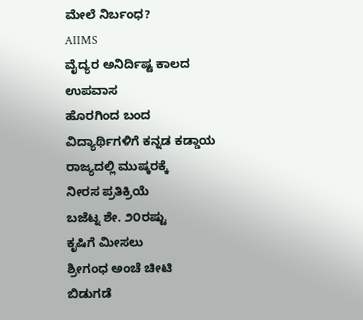ಮೇಲೆ ನಿರ್ಬಂಧ?
AIIMS
ವೈದ್ಯರ ಅನಿರ್ದಿಷ್ಟ ಕಾಲದ ಉಪವಾಸ
ಹೊರಗಿಂದ ಬಂದ
ವಿದ್ಯಾರ್ಥಿಗಳಿಗೆ ಕನ್ನಡ ಕಡ್ಡಾಯ
ರಾಜ್ಯದಲ್ಲಿ ಮುಷ್ಕರಕ್ಕೆ
ನೀರಸ ಪ್ರತಿಕ್ರಿಯೆ
ಬಜೆಟ್ನ ಶೇ. ೨೦ರಷ್ಟು
ಕೃಷಿಗೆ ಮೀಸಲು
ಶ್ರೀಗಂಧ ಅಂಚೆ ಚೀಟಿ
ಬಿಡುಗಡೆ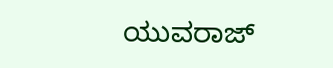ಯುವರಾಜ್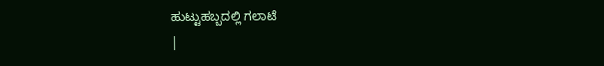ಹುಟ್ಟುಹಬ್ಬದಲ್ಲಿ ಗಲಾಟೆ
|